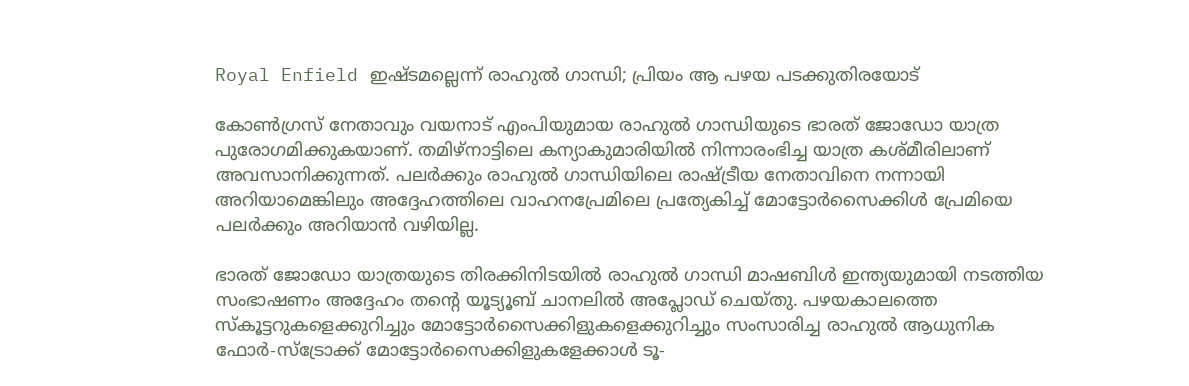Royal Enfield ഇഷ്ടമല്ലെന്ന് രാഹുല്‍ ഗാന്ധി; പ്രിയം ആ പഴയ പടക്കുതിരയോട്

കോണ്‍ഗ്രസ് നേതാവും വയനാട് എംപിയുമായ രാഹുല്‍ ഗാന്ധിയുടെ ഭാരത് ജോഡോ യാത്ര പുരോഗമിക്കുകയാണ്. തമിഴ്‌നാട്ടിലെ കന്യാകുമാരിയില്‍ നിന്നാരംഭിച്ച യാത്ര കശ്മീരിലാണ് അവസാനിക്കുന്നത്. പലര്‍ക്കും രാഹുല്‍ ഗാന്ധിയിലെ രാഷ്ട്രീയ നേതാവിനെ നന്നായി അറിയാമെങ്കിലും അദ്ദേഹത്തിലെ വാഹനപ്രേമിലെ പ്രത്യേകിച്ച് മോട്ടോര്‍സൈക്കിള്‍ പ്രേമിയെ പലര്‍ക്കും അറിയാന്‍ വഴിയില്ല.

ഭാരത് ജോഡോ യാത്രയുടെ തിരക്കിനിടയില്‍ രാഹുല്‍ ഗാന്ധി മാഷബിള്‍ ഇന്ത്യയുമായി നടത്തിയ സംഭാഷണം അദ്ദേഹം തന്റെ യൂട്യൂബ് ചാനലില്‍ അപ്ലോഡ് ചെയ്തു. പഴയകാലത്തെ സ്‌കൂട്ടറുകളെക്കുറിച്ചും മോട്ടോര്‍സൈക്കിളുകളെക്കുറിച്ചും സംസാരിച്ച രാഹുല്‍ ആധുനിക ഫോര്‍-സ്‌ട്രോക്ക് മോട്ടോര്‍സൈക്കിളുകളേക്കാള്‍ ടൂ-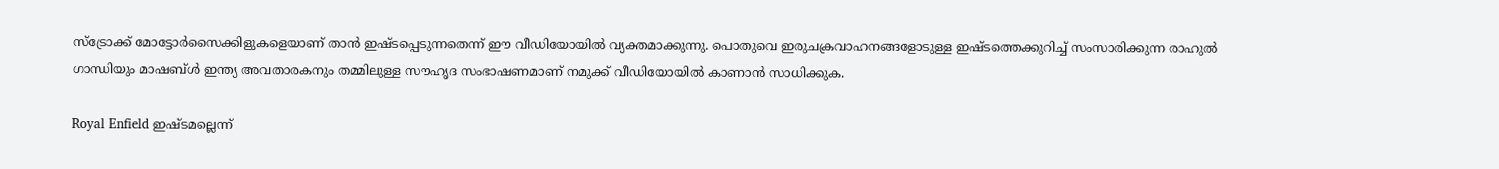സ്‌ട്രോക്ക് മോട്ടോര്‍സൈക്കിളുകളെയാണ് താന്‍ ഇഷ്ടപ്പെടുന്നതെന്ന് ഈ വീഡിയോയില്‍ വ്യക്തമാക്കുന്നു. പൊതുവെ ഇരുചക്രവാഹനങ്ങളോടുള്ള ഇഷ്ടത്തെക്കുറിച്ച് സംസാരിക്കുന്ന രാഹുല്‍ ഗാന്ധിയും മാഷബ്ള്‍ ഇന്ത്യ അവതാരകനും തമ്മിലുള്ള സൗഹൃദ സംഭാഷണമാണ് നമുക്ക് വീഡിയോയില്‍ കാണാന്‍ സാധിക്കുക.

Royal Enfield ഇഷ്ടമല്ലെന്ന്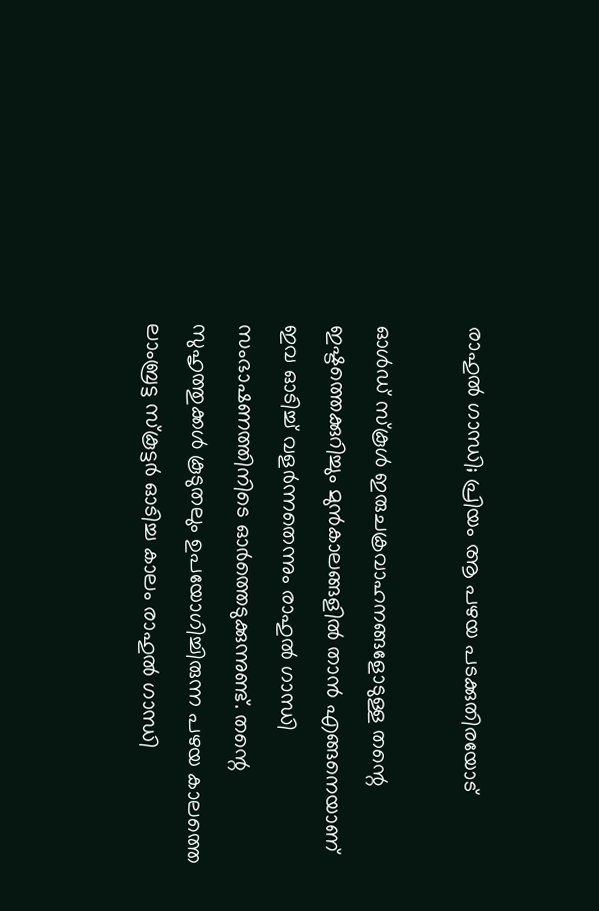രാഹുല്‍ ഗാന്ധി; പ്രിയം ആ പഴയ പടക്കുതിരയോട്

ഓള്‍ഡ് സ്‌കൂള്‍ ഇരുചക്രവാഹനങ്ങളോടുള്ള തന്റെ ഇഷ്ടത്തെക്കുറിച്ചും മുന്‍കാലങ്ങളില്‍ താന്‍ എങ്ങനെയാണ് ഇവ ഓടിച്ച് വളര്‍ന്നതെന്നും രാഹുല്‍ ഗാന്ധി സംഭാഷണത്തിനിടെ ഓര്‍ത്തെടുക്കുന്നുണ്ട്. തന്റെ സുഹൃത്തുക്കള്‍ കൂടുതലും ഉപയോഗിച്ചിരുന്ന പഴയ കാലത്തെ ലാംബ്രട്ട സ്‌കൂട്ടര്‍ ഓടിച്ച കാലം രാഹുല്‍ ഗാന്ധി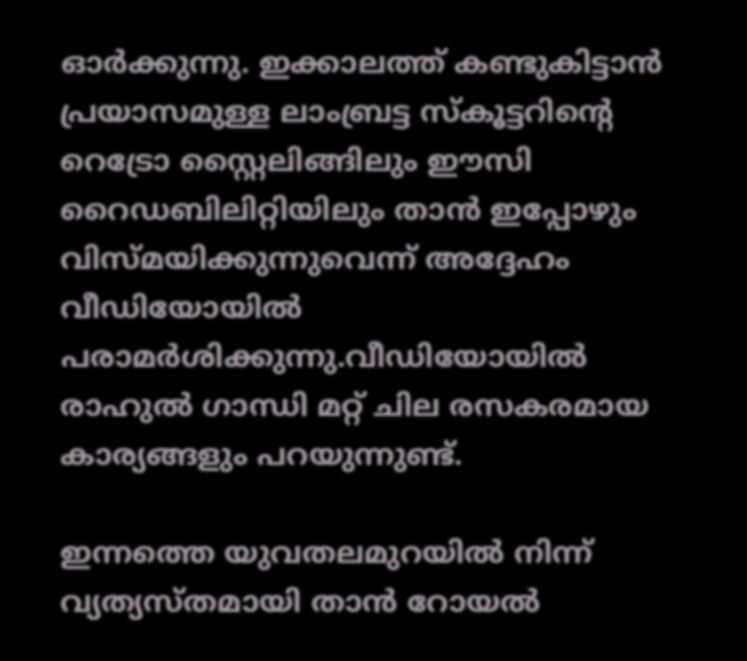ഓര്‍ക്കുന്നു. ഇക്കാലത്ത് കണ്ടുകിട്ടാന്‍ പ്രയാസമുള്ള ലാംബ്രട്ട സ്‌കൂട്ടറിന്റെ റെട്രോ സ്റ്റൈലിങ്ങിലും ഈസി റൈഡബിലിറ്റിയിലും താന്‍ ഇപ്പോഴും വിസ്മയിക്കുന്നുവെന്ന് അദ്ദേഹം വീഡിയോയില്‍ പരാമര്‍ശിക്കുന്നു.വീഡിയോയില്‍ രാഹുല്‍ ഗാന്ധി മറ്റ് ചില രസകരമായ കാര്യങ്ങളും പറയുന്നുണ്ട്.

ഇന്നത്തെ യുവതലമുറയില്‍ നിന്ന് വ്യത്യസ്തമായി താന്‍ റോയല്‍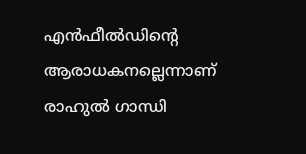എന്‍ഫീല്‍ഡിന്റെ ആരാധകനല്ലെന്നാണ് രാഹുല്‍ ഗാന്ധി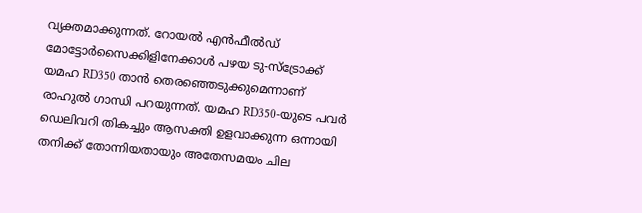വ്യക്തമാക്കുന്നത്. റോയല്‍ എന്‍ഫീല്‍ഡ് മോട്ടോര്‍സൈക്കിളിനേക്കാള്‍ പഴയ ടു-സ്‌ട്രോക്ക് യമഹ RD350 താന്‍ തെരഞ്ഞെടുക്കുമെന്നാണ് രാഹുല്‍ ഗാന്ധി പറയുന്നത്. യമഹ RD350-യുടെ പവര്‍ ഡെലിവറി തികച്ചും ആസക്തി ഉളവാക്കുന്ന ഒന്നായി തനിക്ക് തോന്നിയതായും അതേസമയം ചില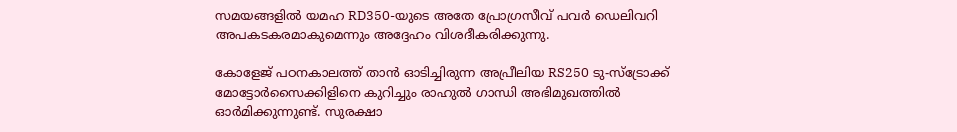സമയങ്ങളില്‍ യമഹ RD350-യുടെ അതേ പ്രോഗ്രസീവ് പവര്‍ ഡെലിവറി അപകടകരമാകുമെന്നും അദ്ദേഹം വിശദീകരിക്കുന്നു.

കോളേജ് പഠനകാലത്ത് താന്‍ ഓടിച്ചിരുന്ന അപ്രീലിയ RS250 ടു-സ്‌ട്രോക്ക് മോട്ടോര്‍സൈക്കിളിനെ കുറിച്ചും രാഹുല്‍ ഗാന്ധി അഭിമുഖത്തില്‍ ഓര്‍മിക്കുന്നുണ്ട്. സുരക്ഷാ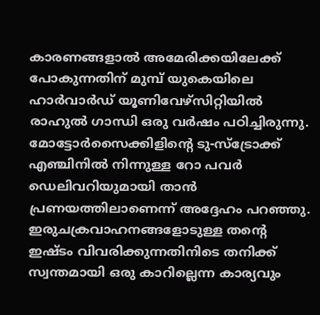കാരണങ്ങളാല്‍ അമേരിക്കയിലേക്ക് പോകുന്നതിന് മുമ്പ് യുകെയിലെ ഹാര്‍വാര്‍ഡ് യൂണിവേഴ്സിറ്റിയില്‍ രാഹുല്‍ ഗാന്ധി ഒരു വര്‍ഷം പഠിച്ചിരുന്നു. മോട്ടോര്‍സൈക്കിളിന്റെ ടു-സ്‌ട്രോക്ക് എഞ്ചിനില്‍ നിന്നുള്ള റോ പവര്‍ ഡെലിവറിയുമായി താന്‍ പ്രണയത്തിലാണെന്ന് അദ്ദേഹം പറഞ്ഞു. ഇരുചക്രവാഹനങ്ങളോടുള്ള തന്റെ ഇഷ്ടം വിവരിക്കുന്നതിനിടെ തനിക്ക് സ്വന്തമായി ഒരു കാറില്ലെന്ന കാര്യവും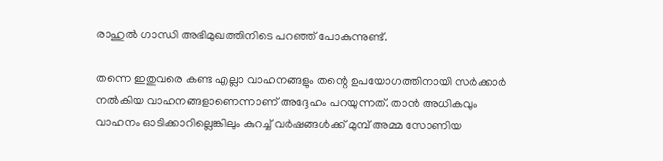രാഹുല്‍ ഗാന്ധി അഭിമുഖത്തിനിടെ പറഞ്ഞ് പോകുന്നുണ്ട്.

തന്നെ ഇതുവരെ കണ്ട എല്ലാ വാഹനങ്ങളും തന്റെ ഉപയോഗത്തിനായി സര്‍ക്കാര്‍ നല്‍കിയ വാഹനങ്ങളാണെന്നാണ് അദ്ദേഹം പറയുന്നത്. താന്‍ അധികവും വാഹനം ഓടിക്കാറില്ലെങ്കിലും കുറച്ച് വര്‍ഷങ്ങള്‍ക്ക് മുമ്പ് അമ്മ സോണിയ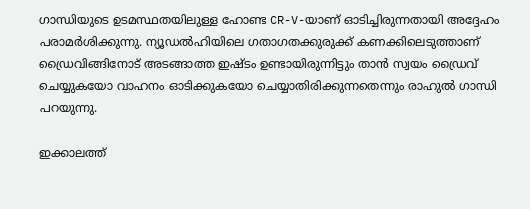ഗാന്ധിയുടെ ഉടമസ്ഥതയിലുള്ള ഹോണ്ട CR-V-യാണ് ഓടിച്ചിരുന്നതായി അദ്ദേഹം പരാമര്‍ശിക്കുന്നു. ന്യൂഡല്‍ഹിയിലെ ഗതാഗതക്കുരുക്ക് കണക്കിലെടുത്താണ് ഡ്രൈവിങ്ങിനോട് അടങ്ങാത്ത ഇഷ്ടം ഉണ്ടായിരുന്നിട്ടും താന്‍ സ്വയം ഡ്രൈവ് ചെയ്യുകയോ വാഹനം ഓടിക്കുകയോ ചെയ്യാതിരിക്കുന്നതെന്നും രാഹുല്‍ ഗാന്ധി പറയുന്നു.

ഇക്കാലത്ത്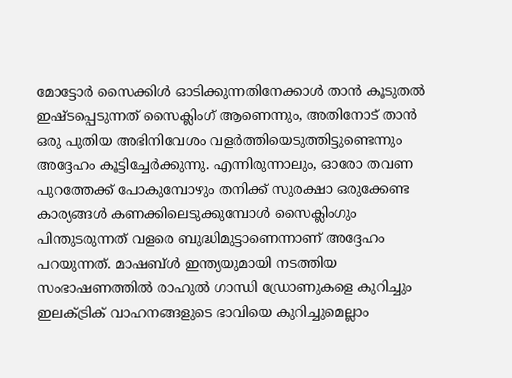മോട്ടോര്‍ സൈക്കിള്‍ ഓടിക്കുന്നതിനേക്കാള്‍ താന്‍ കൂടുതല്‍ ഇഷ്ടപ്പെടുന്നത് സൈക്ലിംഗ് ആണെന്നും, അതിനോട് താന്‍ ഒരു പുതിയ അഭിനിവേശം വളര്‍ത്തിയെടുത്തിട്ടുണ്ടെന്നും അദ്ദേഹം കൂട്ടിച്ചേര്‍ക്കുന്നു. എന്നിരുന്നാലും, ഓരോ തവണ പുറത്തേക്ക് പോകുമ്പോഴും തനിക്ക് സുരക്ഷാ ഒരുക്കേണ്ട കാര്യങ്ങള്‍ കണക്കിലെടുക്കുമ്പോള്‍ സൈക്ലിംഗും പിന്തുടരുന്നത് വളരെ ബുദ്ധിമുട്ടാണെന്നാണ് അദ്ദേഹം പറയുന്നത്. മാഷബ്ള്‍ ഇന്ത്യയുമായി നടത്തിയ സംഭാഷണത്തില്‍ രാഹുല്‍ ഗാന്ധി ഡ്രോണുകളെ കുറിച്ചും ഇലക്ട്രിക് വാഹനങ്ങളുടെ ഭാവിയെ കുറിച്ചുമെല്ലാം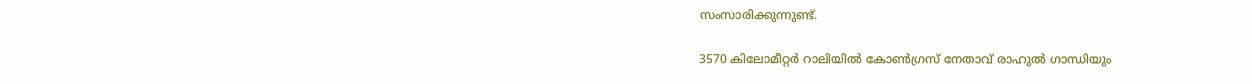സംസാരിക്കുന്നുണ്ട്.

3570 കിലോമീറ്റര്‍ റാലിയില്‍ കോണ്‍ഗ്രസ് നേതാവ് രാഹുല്‍ ഗാന്ധിയും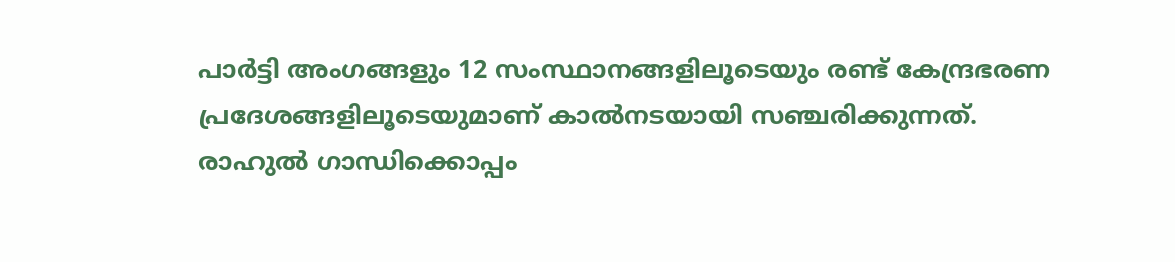പാര്‍ട്ടി അംഗങ്ങളും 12 സംസ്ഥാനങ്ങളിലൂടെയും രണ്ട് കേന്ദ്രഭരണ പ്രദേശങ്ങളിലൂടെയുമാണ് കാല്‍നടയായി സഞ്ചരിക്കുന്നത്.
രാഹുല്‍ ഗാന്ധിക്കൊപ്പം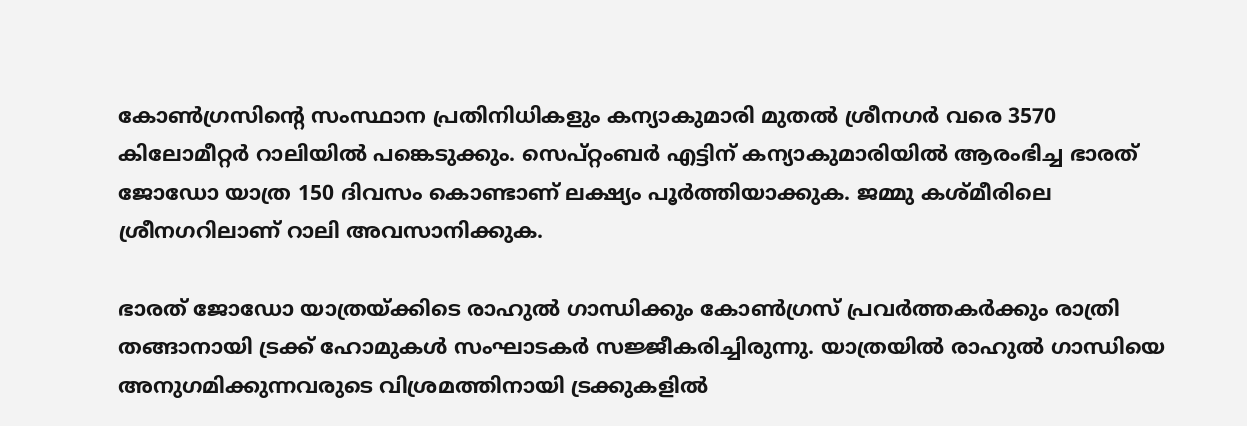കോണ്‍ഗ്രസിന്റെ സംസ്ഥാന പ്രതിനിധികളും കന്യാകുമാരി മുതല്‍ ശ്രീനഗര്‍ വരെ 3570 കിലോമീറ്റര്‍ റാലിയില്‍ പങ്കെടുക്കും. സെപ്റ്റംബര്‍ എട്ടിന് കന്യാകുമാരിയില്‍ ആരംഭിച്ച ഭാരത് ജോഡോ യാത്ര 150 ദിവസം കൊണ്ടാണ് ലക്ഷ്യം പൂര്‍ത്തിയാക്കുക. ജമ്മു കശ്മീരിലെ ശ്രീനഗറിലാണ് റാലി അവസാനിക്കുക.

ഭാരത് ജോഡോ യാത്രയ്ക്കിടെ രാഹുല്‍ ഗാന്ധിക്കും കോണ്‍ഗ്രസ് പ്രവര്‍ത്തകര്‍ക്കും രാത്രി തങ്ങാനായി ട്രക്ക് ഹോമുകള്‍ സംഘാടകര്‍ സജ്ജീകരിച്ചിരുന്നു. യാത്രയില്‍ രാഹുല്‍ ഗാന്ധിയെ അനുഗമിക്കുന്നവരുടെ വിശ്രമത്തിനായി ട്രക്കുകളില്‍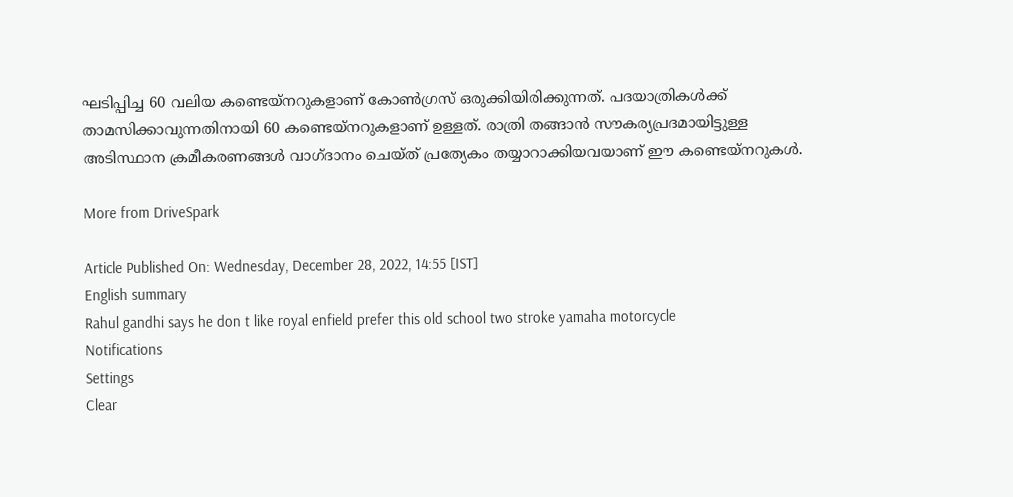ഘടിപ്പിച്ച 60 വലിയ കണ്ടെയ്‌നറുകളാണ് കോണ്‍ഗ്രസ് ഒരുക്കിയിരിക്കുന്നത്. പദയാത്രികള്‍ക്ക് താമസിക്കാവുന്നതിനായി 60 കണ്ടെയ്‌നറുകളാണ് ഉള്ളത്. രാത്രി തങ്ങാന്‍ സൗകര്യപ്രദമായിട്ടുള്ള അടിസ്ഥാന ക്രമീകരണങ്ങള്‍ വാഗ്ദാനം ചെയ്ത് പ്രത്യേകം തയ്യാറാക്കിയവയാണ് ഈ കണ്ടെയ്നറുകള്‍.

More from DriveSpark

Article Published On: Wednesday, December 28, 2022, 14:55 [IST]
English summary
Rahul gandhi says he don t like royal enfield prefer this old school two stroke yamaha motorcycle
Notifications
Settings
Clear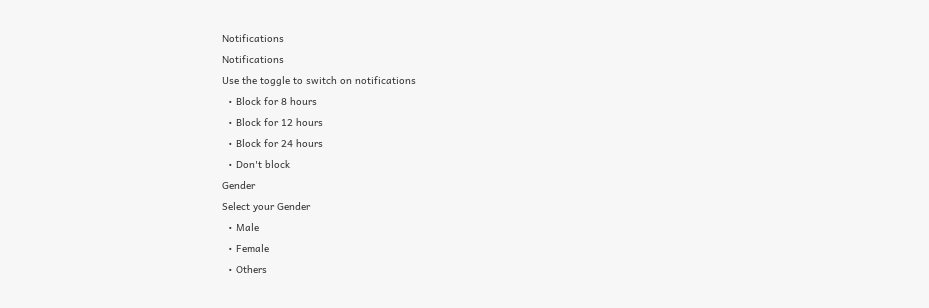Notifications
Notifications
Use the toggle to switch on notifications
  • Block for 8 hours
  • Block for 12 hours
  • Block for 24 hours
  • Don't block
Gender
Select your Gender
  • Male
  • Female
  • Others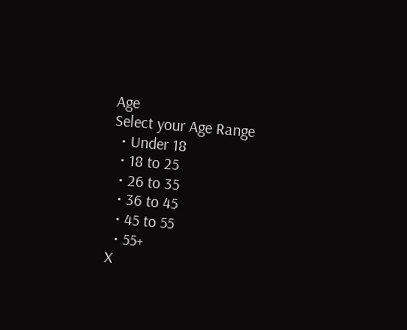Age
Select your Age Range
  • Under 18
  • 18 to 25
  • 26 to 35
  • 36 to 45
  • 45 to 55
  • 55+
X